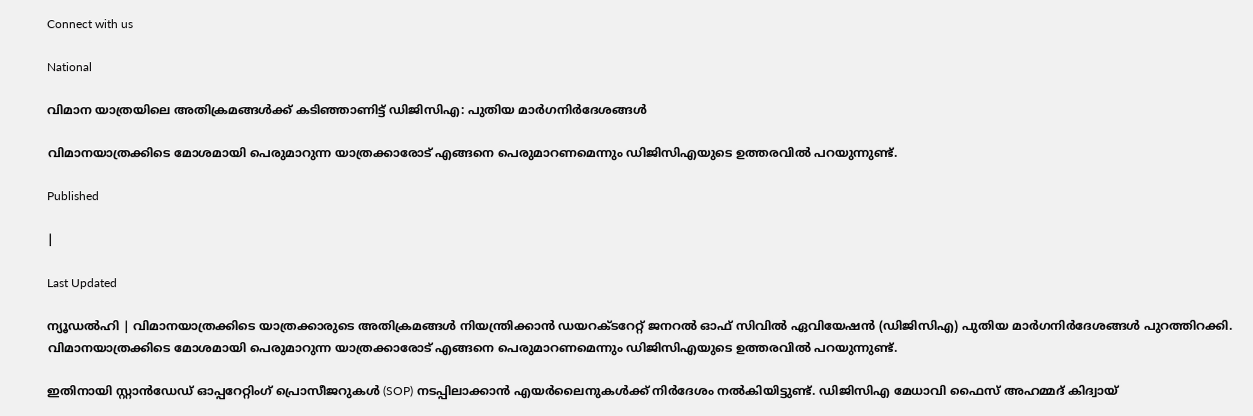Connect with us

National

വിമാന യാത്രയിലെ അതിക്രമങ്ങള്‍ക്ക് കടിഞ്ഞാണിട്ട് ഡിജിസിഎ: പുതിയ മാര്‍ഗനിര്‍ദേശങ്ങള്‍

വിമാനയാത്രക്കിടെ മോശമായി പെരുമാറുന്ന യാത്രക്കാരോട് എങ്ങനെ പെരുമാറണമെന്നും ഡിജിസിഎയുടെ ഉത്തരവില്‍ പറയുന്നുണ്ട്.

Published

|

Last Updated

ന്യൂഡല്‍ഹി | വിമാനയാത്രക്കിടെ യാത്രക്കാരുടെ അതിക്രമങ്ങള്‍ നിയന്ത്രിക്കാന്‍ ഡയറക്ടറേറ്റ് ജനറല്‍ ഓഫ് സിവില്‍ ഏവിയേഷന്‍ (ഡിജിസിഎ) പുതിയ മാര്‍ഗനിര്‍ദേശങ്ങള്‍ പുറത്തിറക്കി. വിമാനയാത്രക്കിടെ മോശമായി പെരുമാറുന്ന യാത്രക്കാരോട് എങ്ങനെ പെരുമാറണമെന്നും ഡിജിസിഎയുടെ ഉത്തരവില്‍ പറയുന്നുണ്ട്.

ഇതിനായി സ്റ്റാന്‍ഡേഡ് ഓപ്പറേറ്റിംഗ് പ്രൊസീജറുകള്‍ (SOP) നടപ്പിലാക്കാന്‍ എയര്‍ലൈനുകള്‍ക്ക് നിര്‍ദേശം നല്‍കിയിട്ടുണ്ട്. ഡിജിസിഎ മേധാവി ഫൈസ് അഹമ്മദ് കിദ്വായ്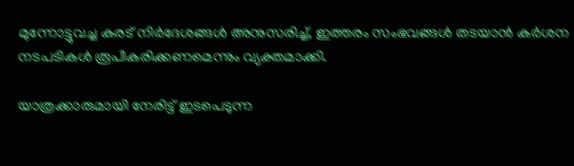മുന്നോട്ടുവച്ച കരട് നിര്‍ദേശങ്ങള്‍ അനുസരിച്ച്, ഇത്തരം സംഭവങ്ങള്‍ തടയാന്‍ കര്‍ശന നടപടികള്‍ രൂപീകരിക്കണമെന്നും വ്യക്തമാക്കി.

യാത്രക്കാരുമായി നേരിട്ട് ഇടപെടുന്ന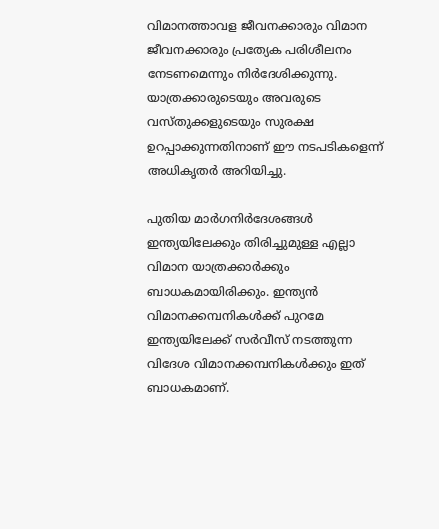വിമാനത്താവള ജീവനക്കാരും വിമാന ജീവനക്കാരും പ്രത്യേക പരിശീലനം നേടണമെന്നും നിര്‍ദേശിക്കുന്നു. യാത്രക്കാരുടെയും അവരുടെ വസ്തുക്കളുടെയും സുരക്ഷ ഉറപ്പാക്കുന്നതിനാണ് ഈ നടപടികളെന്ന് അധികൃതര്‍ അറിയിച്ചു.

പുതിയ മാർഗനിർദേശങ്ങൾ ഇന്ത്യയിലേക്കും തിരിച്ചുമുള്ള എല്ലാ വിമാന യാത്രക്കാർക്കും ബാധകമായിരിക്കും. ഇന്ത്യൻ വിമാനക്കമ്പനികൾക്ക് പുറമേ ഇന്ത്യയിലേക്ക് സർവീസ് നടത്തുന്ന വിദേശ വിമാനക്കമ്പനികൾക്കും ഇത് ബാധകമാണ്.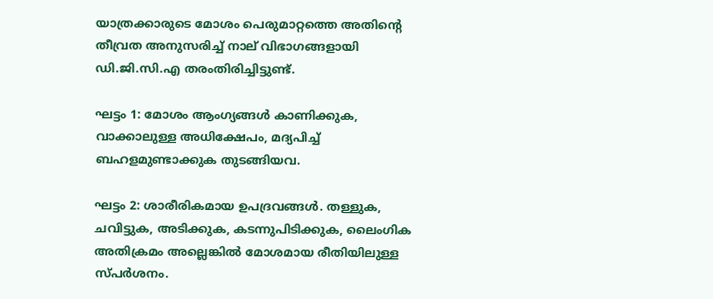യാത്രക്കാരുടെ മോശം പെരുമാറ്റത്തെ അതിന്റെ തീവ്രത അനുസരിച്ച് നാല് വിഭാഗങ്ങളായി ഡി.ജി.സി.എ തരംതിരിച്ചിട്ടുണ്ട്.

ഘട്ടം 1: മോശം ആംഗ്യങ്ങൾ കാണിക്കുക, വാക്കാലുള്ള അധിക്ഷേപം, മദ്യപിച്ച് ബഹളമുണ്ടാക്കുക തുടങ്ങിയവ.

ഘട്ടം 2: ശാരീരികമായ ഉപദ്രവങ്ങൾ. തള്ളുക, ചവിട്ടുക, അടിക്കുക, കടന്നുപിടിക്കുക, ലൈംഗിക അതിക്രമം അല്ലെങ്കിൽ മോശമായ രീതിയിലുള്ള സ്പർശനം.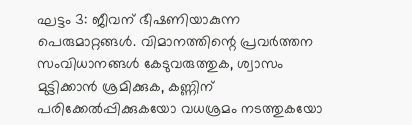ഘട്ടം 3: ജീവന് ഭീഷണിയാകുന്ന പെരുമാറ്റങ്ങൾ. വിമാനത്തിന്റെ പ്രവർത്തന സംവിധാനങ്ങൾ കേടുവരുത്തുക, ശ്വാസം മുട്ടിക്കാൻ ശ്രമിക്കുക, കണ്ണിന് പരിക്കേൽപ്പിക്കുകയോ വധശ്രമം നടത്തുകയോ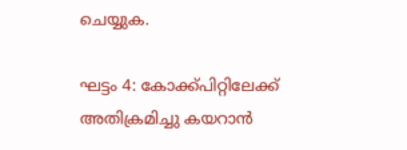ചെയ്യുക.

ഘട്ടം 4: കോക്ക്പിറ്റിലേക്ക് അതിക്രമിച്ചു കയറാൻ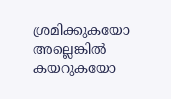ശ്രമിക്കുകയോ അല്ലെങ്കിൽ കയറുകയോ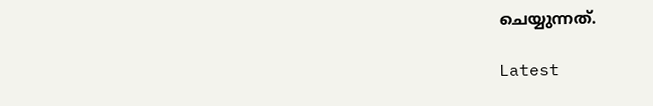ചെയ്യുന്നത്.

Latest